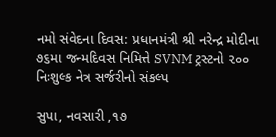નમો સંવેદના દિવસ: પ્રધાનમંત્રી શ્રી નરેન્દ્ર મોદીના ૭૬મા જન્મદિવસ નિમિત્તે SVNM ટ્રસ્ટનો ૨૦૦ નિઃશુલ્ક નેત્ર સર્જરીનો સંકલ્પ

સુપા, નવસારી ,૧૭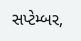સપ્ટેમ્બર,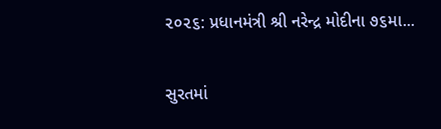૨૦૨૬: પ્રધાનમંત્રી શ્રી નરેન્દ્ર મોદીના ૭૬મા...

સુરતમાં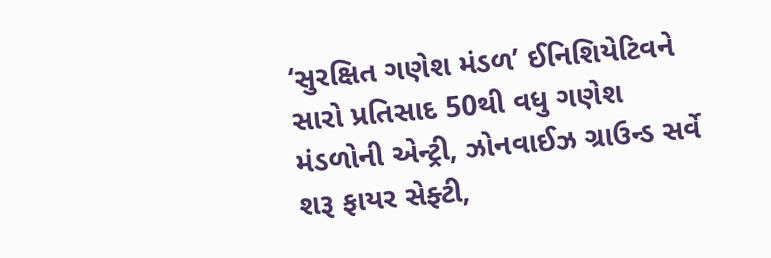‘સુરક્ષિત ગણેશ મંડળ’ ઈનિશિયેટિવને સારો પ્રતિસાદ 50થી વધુ ગણેશ મંડળોની એન્ટ્રી, ઝોનવાઈઝ ગ્રાઉન્ડ સર્વે શરૂ ફાયર સેફ્ટી,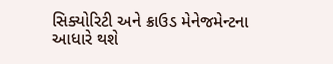સિક્યોરિટી અને ક્રાઉડ મેનેજમેન્ટના આધારે થશે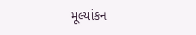મૂલ્યાંકન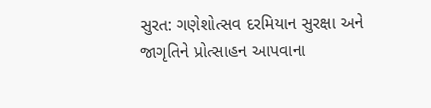સુરત: ગણેશોત્સવ દરમિયાન સુરક્ષા અને જાગૃતિને પ્રોત્સાહન આપવાના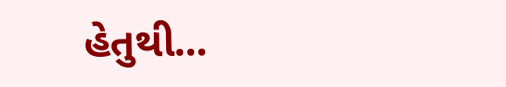હેતુથી...